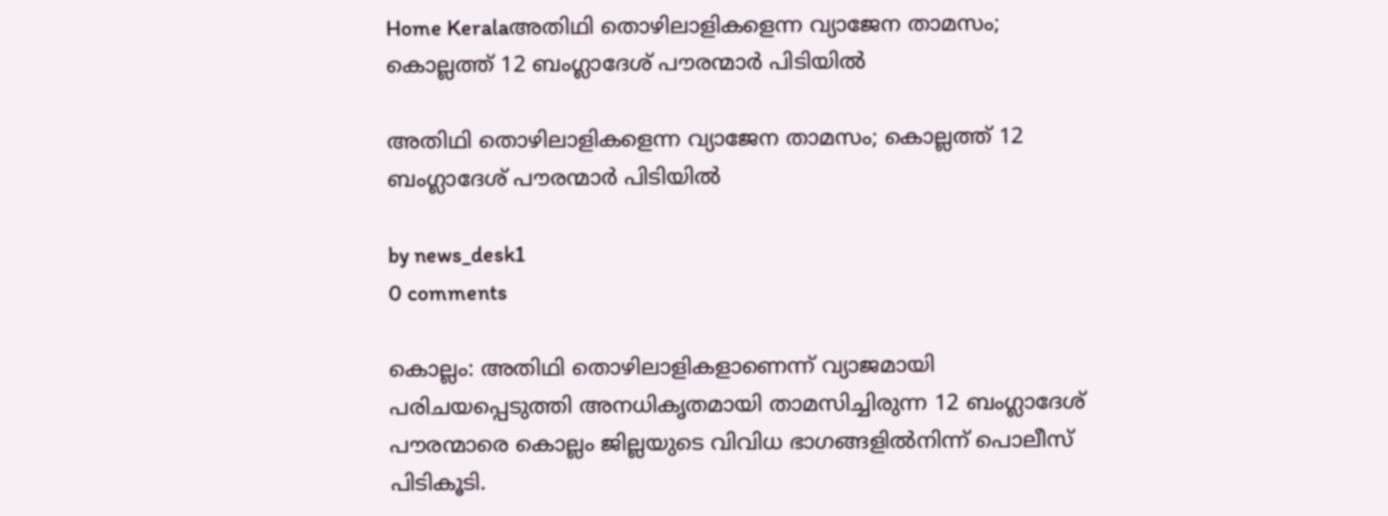Home Keralaഅതിഥി തൊഴിലാളികളെന്ന വ്യാജേന താമസം; കൊല്ലത്ത് 12 ബംഗ്ലാദേശ് പൗരന്മാര്‍ പിടിയില്‍

അതിഥി തൊഴിലാളികളെന്ന വ്യാജേന താമസം; കൊല്ലത്ത് 12 ബംഗ്ലാദേശ് പൗരന്മാര്‍ പിടിയില്‍

by news_desk1
0 comments

കൊല്ലം: അതിഥി തൊഴിലാളികളാണെന്ന് വ്യാജമായി പരിചയപ്പെടുത്തി അനധികൃതമായി താമസിച്ചിരുന്ന 12 ബംഗ്ലാദേശ് പൗരന്മാരെ കൊല്ലം ജില്ലയുടെ വിവിധ ഭാഗങ്ങളില്‍നിന്ന് പൊലീസ് പിടികൂടി.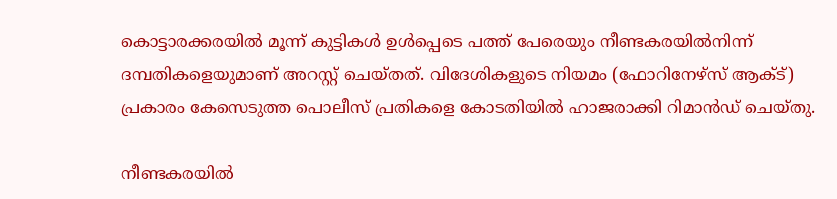കൊട്ടാരക്കരയില്‍ മൂന്ന് കുട്ടികള്‍ ഉള്‍പ്പെടെ പത്ത് പേരെയും നീണ്ടകരയില്‍നിന്ന് ദമ്പതികളെയുമാണ് അറസ്റ്റ് ചെയ്തത്. വിദേശികളുടെ നിയമം (ഫോറിനേഴ്‌സ് ആക്ട്) പ്രകാരം കേസെടുത്ത പൊലീസ് പ്രതികളെ കോടതിയില്‍ ഹാജരാക്കി റിമാന്‍ഡ് ചെയ്തു.

നീണ്ടകരയില്‍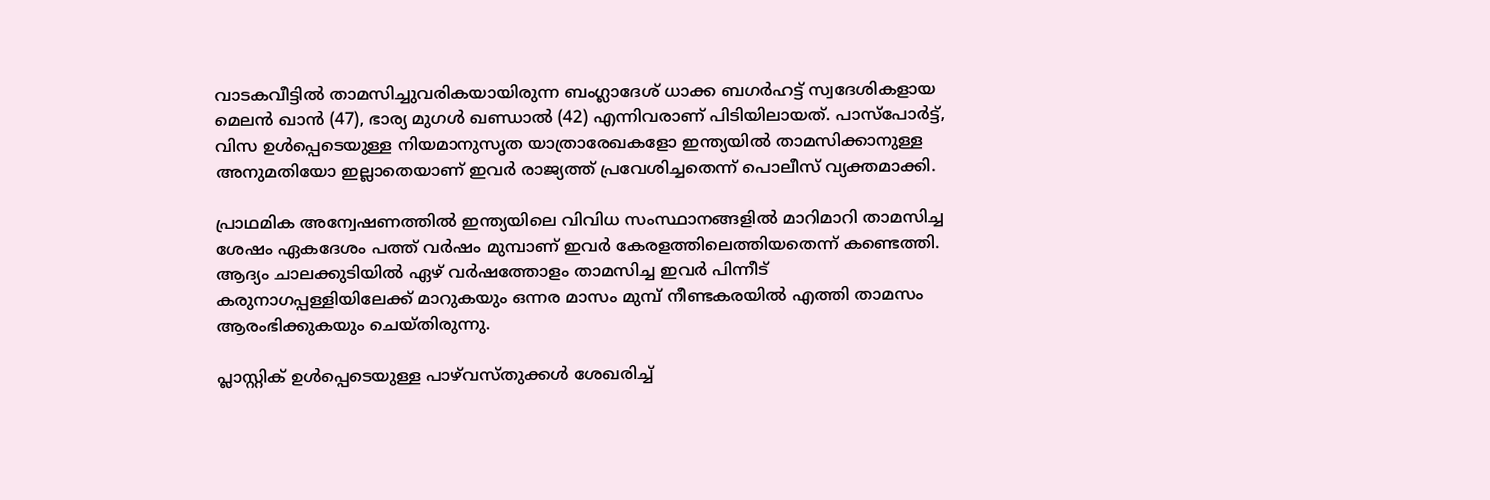വാടകവീട്ടില്‍ താമസിച്ചുവരികയായിരുന്ന ബംഗ്ലാദേശ് ധാക്ക ബഗര്‍ഹട്ട് സ്വദേശികളായ മെലന്‍ ഖാന്‍ (47), ഭാര്യ മുഗള്‍ ഖണ്ഡാല്‍ (42) എന്നിവരാണ് പിടിയിലായത്. പാസ്‌പോര്‍ട്ട്, വിസ ഉള്‍പ്പെടെയുള്ള നിയമാനുസൃത യാത്രാരേഖകളോ ഇന്ത്യയില്‍ താമസിക്കാനുള്ള അനുമതിയോ ഇല്ലാതെയാണ് ഇവര്‍ രാജ്യത്ത് പ്രവേശിച്ചതെന്ന് പൊലീസ് വ്യക്തമാക്കി.

പ്രാഥമിക അന്വേഷണത്തില്‍ ഇന്ത്യയിലെ വിവിധ സംസ്ഥാനങ്ങളില്‍ മാറിമാറി താമസിച്ച ശേഷം ഏകദേശം പത്ത് വര്‍ഷം മുമ്പാണ് ഇവര്‍ കേരളത്തിലെത്തിയതെന്ന് കണ്ടെത്തി. ആദ്യം ചാലക്കുടിയില്‍ ഏഴ് വര്‍ഷത്തോളം താമസിച്ച ഇവര്‍ പിന്നീട് കരുനാഗപ്പള്ളിയിലേക്ക് മാറുകയും ഒന്നര മാസം മുമ്പ് നീണ്ടകരയില്‍ എത്തി താമസം ആരംഭിക്കുകയും ചെയ്തിരുന്നു.

പ്ലാസ്റ്റിക് ഉള്‍പ്പെടെയുള്ള പാഴ്‌വസ്തുക്കള്‍ ശേഖരിച്ച്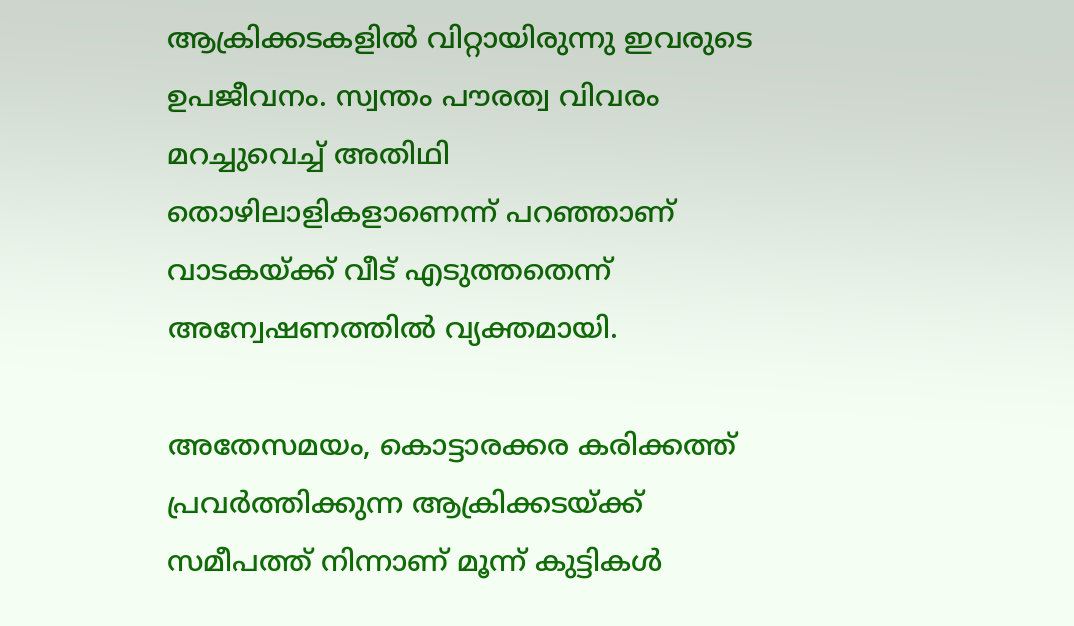ആക്രിക്കടകളില്‍ വിറ്റായിരുന്നു ഇവരുടെ ഉപജീവനം. സ്വന്തം പൗരത്വ വിവരം മറച്ചുവെച്ച് അതിഥി തൊഴിലാളികളാണെന്ന് പറഞ്ഞാണ് വാടകയ്ക്ക് വീട് എടുത്തതെന്ന് അന്വേഷണത്തില്‍ വ്യക്തമായി.

അതേസമയം, കൊട്ടാരക്കര കരിക്കത്ത് പ്രവര്‍ത്തിക്കുന്ന ആക്രിക്കടയ്ക്ക് സമീപത്ത് നിന്നാണ് മൂന്ന് കുട്ടികള്‍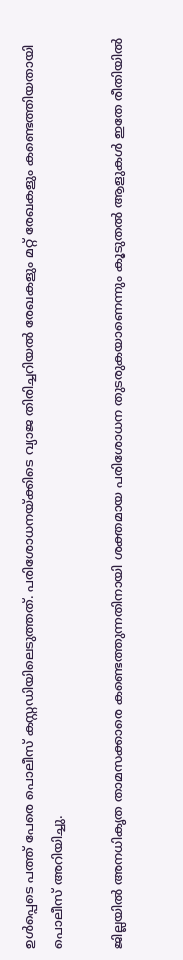ഉള്‍പ്പെടെ പത്ത് പേരെ പൊലീസ് കസ്റ്റഡിയിലെടുത്തത്. പരിശോധനയ്ക്കിടെ വ്യാജ തിരിച്ചറിയല്‍ രേഖകളും മറ്റ് രേഖകളും കണ്ടെത്തിയതായി പൊലീസ് അറിയിച്ചു.

ജില്ലയില്‍ അനധികൃത താമസക്കാരെ കണ്ടെത്തുന്നതിനായി ശക്തമായ പരിശോധന തുടരുകയാണെന്നും കൂടുതല്‍ ആളുകള്‍ ഇതേ രീതിയില്‍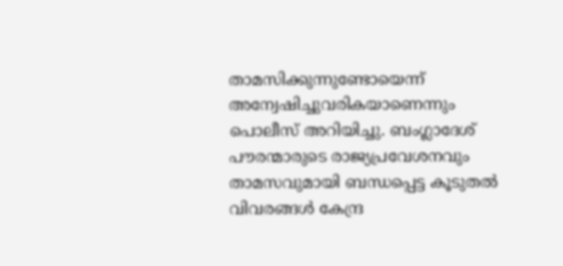താമസിക്കുന്നുണ്ടോയെന്ന് അന്വേഷിച്ചുവരികയാണെന്നും പൊലീസ് അറിയിച്ചു. ബംഗ്ലാദേശ് പൗരന്മാരുടെ രാജ്യപ്രവേശനവും താമസവുമായി ബന്ധപ്പെട്ട കൂടുതല്‍ വിവരങ്ങള്‍ കേന്ദ്ര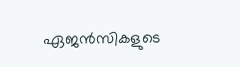ഏജന്‍സികളുടെ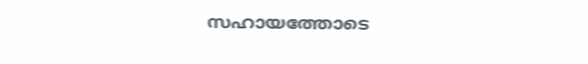സഹായത്തോടെ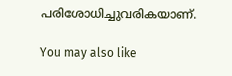പരിശോധിച്ചുവരികയാണ്.

You may also like